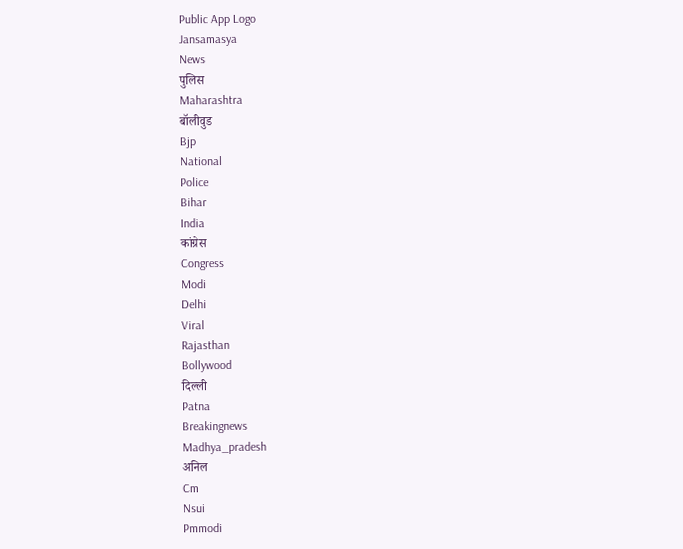Public App Logo
Jansamasya
News
पुलिस
Maharashtra
बॉलीवुड
Bjp
National
Police
Bihar
India
कांग्रेस
Congress
Modi
Delhi
Viral
Rajasthan
Bollywood
दिल्ली
Patna
Breakingnews
Madhya_pradesh
अनिल
Cm
Nsui
Pmmodi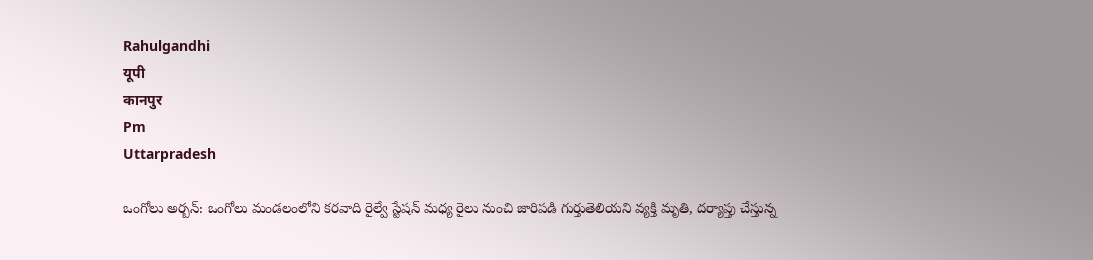Rahulgandhi
यूपी
कानपुर
Pm
Uttarpradesh

ఒంగోలు అర్బన్: ఒంగోలు మండలంలోని కరవాది రైల్వే స్టేషన్ మధ్య రైలు నుంచి జారిపడి గుర్తుతెలియని వ్యక్తి మృతి, దర్యాప్తు చేస్తున్న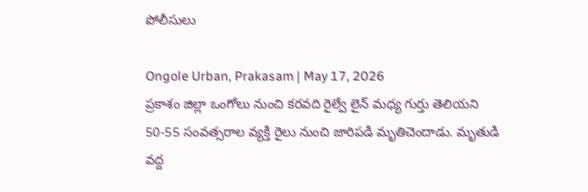పోలీసులు

Ongole Urban, Prakasam | May 17, 2026
ప్రకాశం జిల్లా ఒంగోలు నుంచి కరవది రైల్వే లైన్ మధ్య గుర్తు తెలియని 50-55 సంవత్సరాల వ్యక్తి రైలు నుంచి జారిపడి మృతిచెందాడు. మృతుడి వద్ద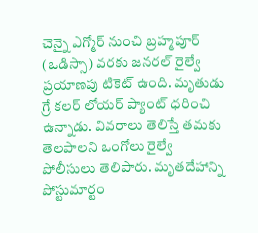చెన్నై ఎగ్మోర్ నుంచి బ్రహ్మపూర్ (ఒడిస్సా) వరకు జనరల్ రైల్వే ప్రయాణపు టికెట్ ఉంది. మృతుడు గ్రే కలర్ లోయర్ ప్యాంట్ ధరించి ఉన్నాడు. వివరాలు తెలిస్తే తమకు తెలపాలని ఒంగోలు రైల్వే పోలీసులు తెలిపారు. మృతదేహాన్ని పోస్టుమార్టం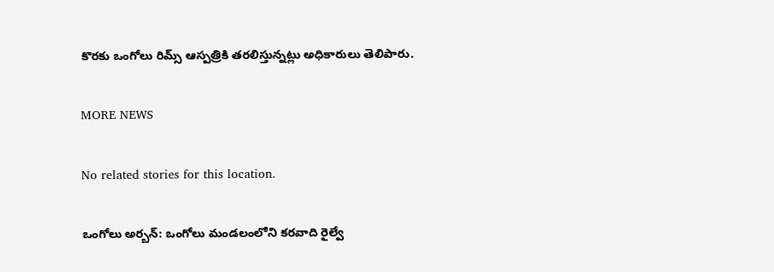కొరకు ఒంగోలు రిమ్స్ ఆస్పత్రికి తరలిస్తున్నట్లు అధికారులు తెలిపారు.

MORE NEWS

No related stories for this location.

ఒంగోలు అర్బన్: ఒంగోలు మండలంలోని కరవాది రైల్వే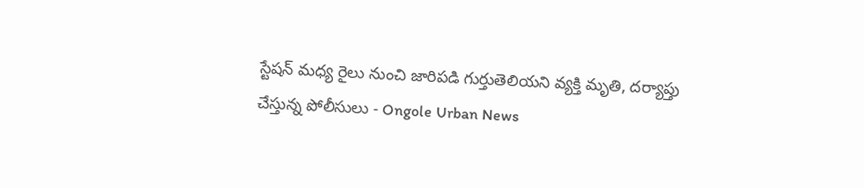స్టేషన్ మధ్య రైలు నుంచి జారిపడి గుర్తుతెలియని వ్యక్తి మృతి, దర్యాప్తు చేస్తున్న పోలీసులు - Ongole Urban News